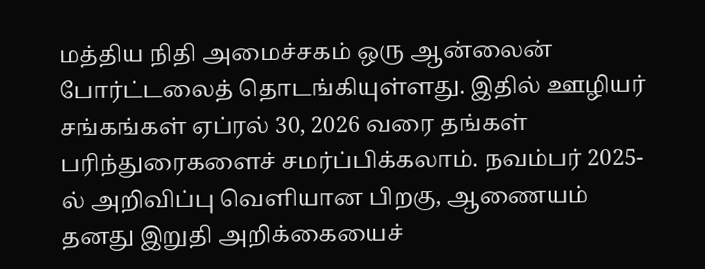மத்திய நிதி அமைச்சகம் ஒரு ஆன்லைன் போர்ட்டலைத் தொடங்கியுள்ளது. இதில் ஊழியர் சங்கங்கள் ஏப்ரல் 30, 2026 வரை தங்கள் பரிந்துரைகளைச் சமர்ப்பிக்கலாம். நவம்பர் 2025-ல் அறிவிப்பு வெளியான பிறகு, ஆணையம் தனது இறுதி அறிக்கையைச்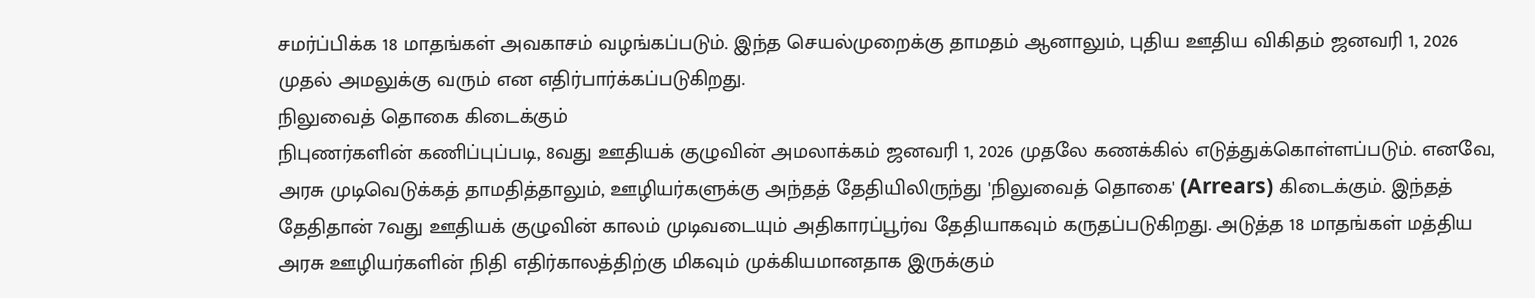சமர்ப்பிக்க 18 மாதங்கள் அவகாசம் வழங்கப்படும். இந்த செயல்முறைக்கு தாமதம் ஆனாலும், புதிய ஊதிய விகிதம் ஜனவரி 1, 2026 முதல் அமலுக்கு வரும் என எதிர்பார்க்கப்படுகிறது.
நிலுவைத் தொகை கிடைக்கும்
நிபுணர்களின் கணிப்புப்படி, 8வது ஊதியக் குழுவின் அமலாக்கம் ஜனவரி 1, 2026 முதலே கணக்கில் எடுத்துக்கொள்ளப்படும். எனவே, அரசு முடிவெடுக்கத் தாமதித்தாலும், ஊழியர்களுக்கு அந்தத் தேதியிலிருந்து 'நிலுவைத் தொகை' (Arrears) கிடைக்கும். இந்தத் தேதிதான் 7வது ஊதியக் குழுவின் காலம் முடிவடையும் அதிகாரப்பூர்வ தேதியாகவும் கருதப்படுகிறது. அடுத்த 18 மாதங்கள் மத்திய அரசு ஊழியர்களின் நிதி எதிர்காலத்திற்கு மிகவும் முக்கியமானதாக இருக்கும்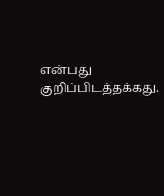என்பது குறிப்பிடத்தக்கது.